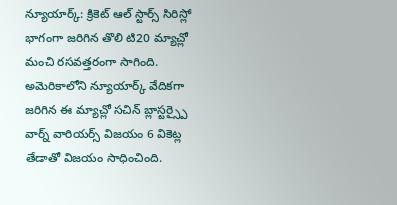న్యూయార్క్: క్రికెట్ ఆల్ స్టార్స్ సిరిస్లో భాగంగా జరిగిన తొలి టి20 మ్యాచ్లో మంచి రసవత్తరంగా సాగింది. అమెరికాలోని న్యూయార్క్ వేదికగా జరిగిన ఈ మ్యాచ్లో సచిన్ బ్లాస్టర్స్పై వార్న్ వారియర్స్ విజయం 6 వికెట్ల తేడాతో విజయం సాధించింది.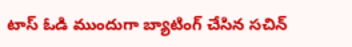టాస్ ఓడి ముందుగా బ్యాటింగ్ చేసిన సచిన్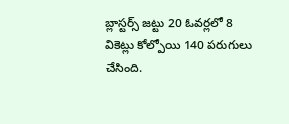బ్లాస్టర్స్ జట్టు 20 ఓవర్లలో 8 వికెట్లు కోల్పోయి 140 పరుగులు చేసింది.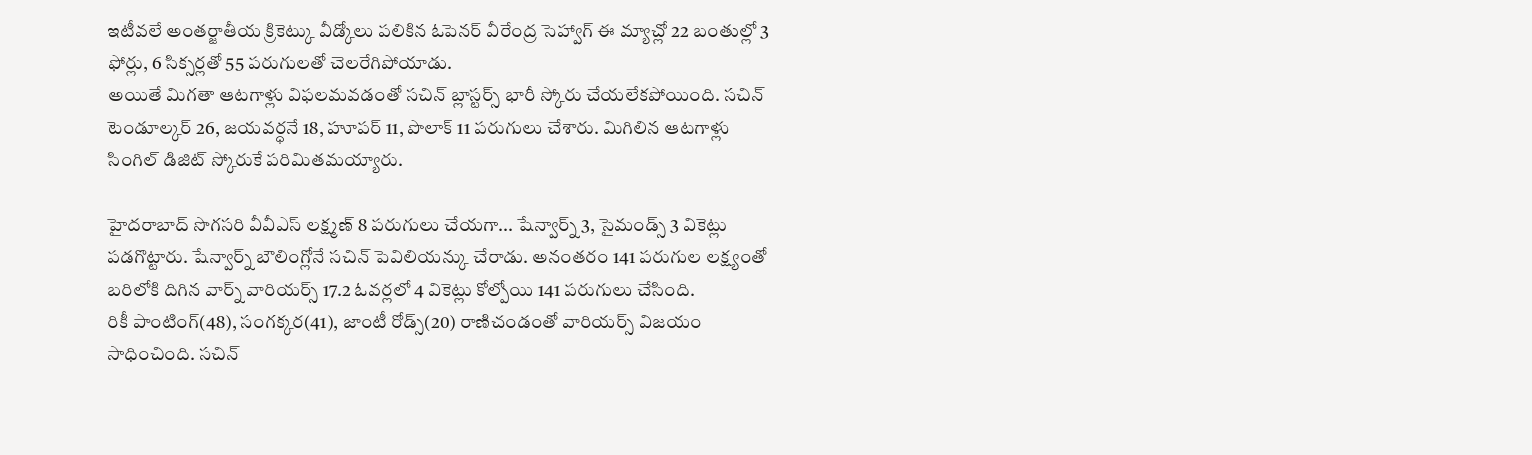ఇటీవలే అంతర్జాతీయ క్రికెట్కు వీడ్కోలు పలికిన ఓపెనర్ వీరేంద్ర సెహ్వాగ్ ఈ మ్యాచ్లో 22 బంతుల్లో 3 ఫోర్లు, 6 సిక్సర్లతో 55 పరుగులతో చెలరేగిపోయాడు.
అయితే మిగతా ఆటగాళ్లు విఫలమవడంతో సచిన్ బ్లాస్టర్స్ భారీ స్కోరు చేయలేకపోయింది. సచిన్ టెండూల్కర్ 26, జయవర్ధనే 18, హూపర్ 11, పొలాక్ 11 పరుగులు చేశారు. మిగిలిన ఆటగాళ్లు సింగిల్ డిజిట్ స్కోరుకే పరిమితమయ్యారు.

హైదరాబాద్ సొగసరి వీవీఎస్ లక్ష్మణ్ 8 పరుగులు చేయగా... షేన్వార్న్ 3, సైమండ్స్ 3 వికెట్లు పడగొట్టారు. షేన్వార్న్ బౌలింగ్లోనే సచిన్ పెవిలియన్కు చేరాడు. అనంతరం 141 పరుగుల లక్ష్యంతో బరిలోకి దిగిన వార్న్ వారియర్స్ 17.2 ఓవర్లలో 4 వికెట్లు కోల్పోయి 141 పరుగులు చేసింది.
రికీ పాంటింగ్(48), సంగక్కర(41), జాంటీ రోడ్స్(20) రాణిచండంతో వారియర్స్ విజయం సాధించింది. సచిన్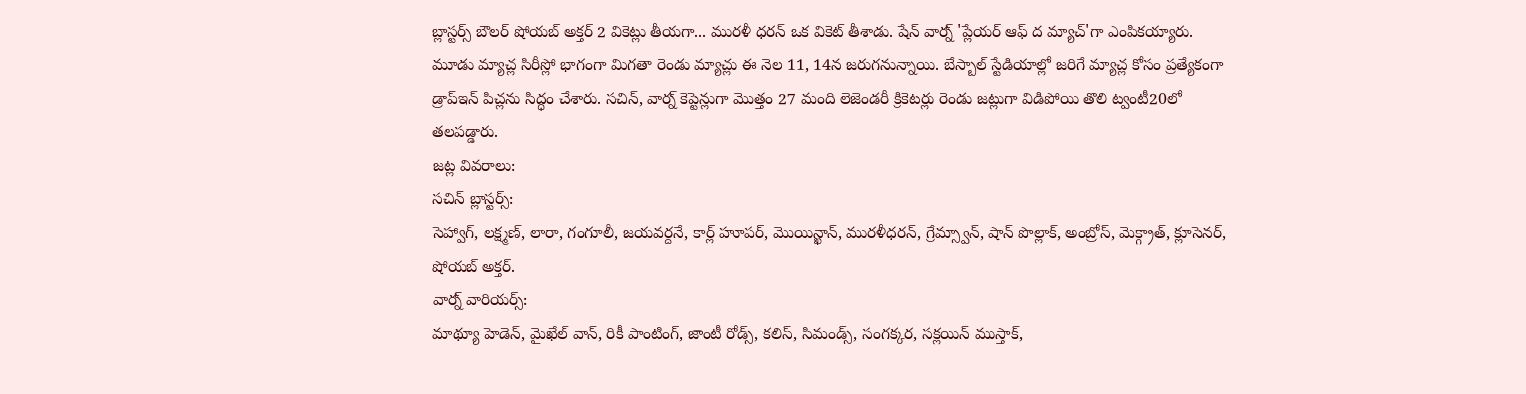బ్లాస్టర్స్ బౌలర్ షోయబ్ అక్తర్ 2 వికెట్లు తీయగా... మురళీ ధరన్ ఒక వికెట్ తీశాడు. షేన్ వార్న్ 'ప్లేయర్ ఆఫ్ ద మ్యాచ్'గా ఎంపికయ్యారు.
మూడు మ్యాచ్ల సిరీస్లో భాగంగా మిగతా రెండు మ్యాచ్లు ఈ నెల 11, 14న జరుగనున్నాయి. బేస్బాల్ స్టేడియాల్లో జరిగే మ్యాచ్ల కోసం ప్రత్యేకంగా డ్రాప్ఇన్ పిచ్లను సిద్ధం చేశారు. సచిన్, వార్న్ కెప్టెన్లుగా మొత్తం 27 మంది లెజెండరీ క్రికెటర్లు రెండు జట్లుగా విడిపోయి తొలి ట్వంటీ20లో తలపడ్డారు.
జట్ల వివరాలు:
సచిన్ బ్లాస్టర్స్:
సెహ్వాగ్, లక్ష్మణ్, లారా, గంగూలీ, జయవర్దనే, కార్ల్ హూపర్, మొయిన్ఖాన్, మురళీధరన్, గ్రేమ్స్వాన్, షాన్ పొల్లాక్, అంబ్రోస్, మెక్గ్రాత్, క్లూసెనర్, షోయబ్ అక్తర్.
వార్న్ వారియర్స్:
మాథ్యూ హెడెన్, మైఖేల్ వాన్, రికీ పాంటింగ్, జాంటీ రోడ్స్, కలిస్, సిమండ్స్, సంగక్కర, సక్లయిన్ ముస్తాక్,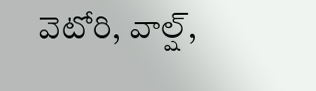వెటోరి, వాల్ష్,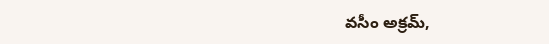వసీం అక్రమ్,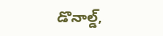డొనాల్డ్,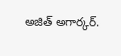అజిత్ అగార్కర్.